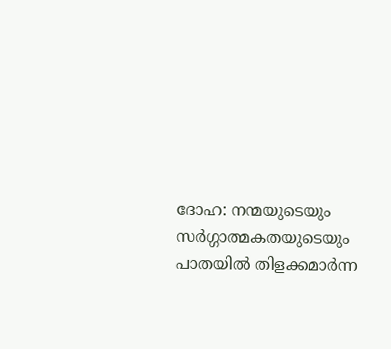ദോഹ: നന്മയുടെയും സർഗ്ഗാത്മകതയുടെയും പാതയിൽ തിളക്കമാർന്ന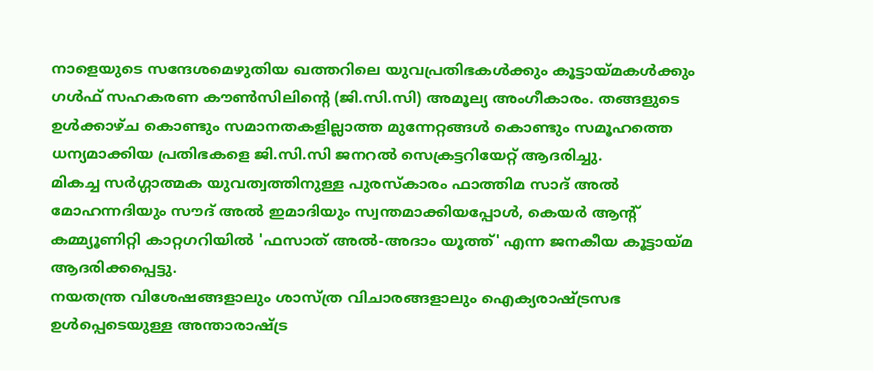നാളെയുടെ സന്ദേശമെഴുതിയ ഖത്തറിലെ യുവപ്രതിഭകൾക്കും കൂട്ടായ്മകൾക്കും ഗൾഫ് സഹകരണ കൗൺസിലിന്റെ (ജി.സി.സി) അമൂല്യ അംഗീകാരം. തങ്ങളുടെ ഉൾക്കാഴ്ച കൊണ്ടും സമാനതകളില്ലാത്ത മുന്നേറ്റങ്ങൾ കൊണ്ടും സമൂഹത്തെ ധന്യമാക്കിയ പ്രതിഭകളെ ജി.സി.സി ജനറൽ സെക്രട്ടറിയേറ്റ് ആദരിച്ചു.
മികച്ച സർഗ്ഗാത്മക യുവത്വത്തിനുള്ള പുരസ്കാരം ഫാത്തിമ സാദ് അൽ മോഹന്നദിയും സൗദ് അൽ ഇമാദിയും സ്വന്തമാക്കിയപ്പോൾ, കെയർ ആന്റ് കമ്മ്യൂണിറ്റി കാറ്റഗറിയിൽ 'ഫസാത് അൽ-അദാം യൂത്ത്' എന്ന ജനകീയ കൂട്ടായ്മ ആദരിക്കപ്പെട്ടു.
നയതന്ത്ര വിശേഷങ്ങളാലും ശാസ്ത്ര വിചാരങ്ങളാലും ഐക്യരാഷ്ട്രസഭ ഉൾപ്പെടെയുള്ള അന്താരാഷ്ട്ര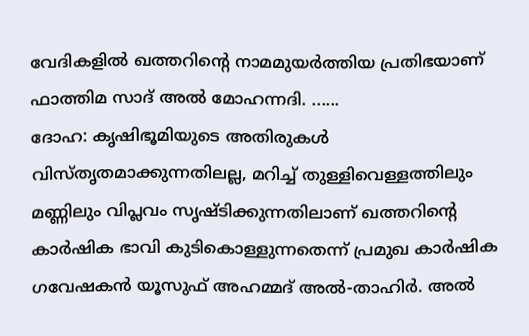വേദികളിൽ ഖത്തറിന്റെ നാമമുയർത്തിയ പ്രതിഭയാണ് ഫാത്തിമ സാദ് അൽ മോഹന്നദി. ......
ദോഹ: കൃഷിഭൂമിയുടെ അതിരുകൾ വിസ്തൃതമാക്കുന്നതിലല്ല, മറിച്ച് തുള്ളിവെള്ളത്തിലും മണ്ണിലും വിപ്ലവം സൃഷ്ടിക്കുന്നതിലാണ് ഖത്തറിന്റെ കാർഷിക ഭാവി കുടികൊള്ളുന്നതെന്ന് പ്രമുഖ കാർഷിക ഗവേഷകൻ യൂസുഫ് അഹമ്മദ് അൽ-താഹിർ. അൽ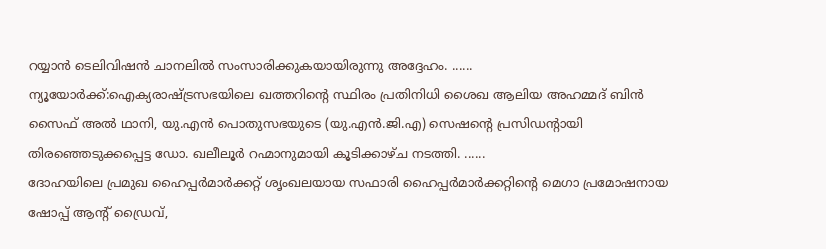റയ്യാൻ ടെലിവിഷൻ ചാനലിൽ സംസാരിക്കുകയായിരുന്നു അദ്ദേഹം. ......
ന്യൂയോർക്ക്:ഐക്യരാഷ്ട്രസഭയിലെ ഖത്തറിന്റെ സ്ഥിരം പ്രതിനിധി ശൈഖ ആലിയ അഹമ്മദ് ബിൻ സൈഫ് അൽ ഥാനി, യു.എൻ പൊതുസഭയുടെ (യു.എൻ.ജി.എ) സെഷന്റെ പ്രസിഡന്റായി തിരഞ്ഞെടുക്കപ്പെട്ട ഡോ. ഖലീലൂർ റഹ്മാനുമായി കൂടിക്കാഴ്ച നടത്തി. ......
ദോഹയിലെ പ്രമുഖ ഹൈപ്പർമാർക്കറ്റ് ശൃംഖലയായ സഫാരി ഹൈപ്പർമാർക്കറ്റിന്റെ മെഗാ പ്രമോഷനായ ഷോപ്പ് ആന്റ് ഡ്രൈവ്,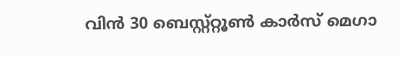വിൻ 30 ബെസ്റ്റ്റ്റൂൺ കാർസ് മെഗാ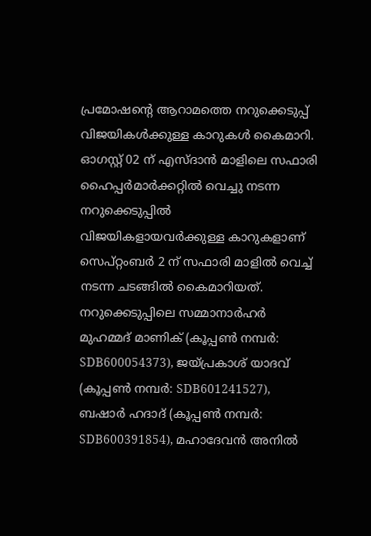പ്രമോഷന്റെ ആറാമത്തെ നറുക്കെടുപ്പ് വിജയികൾക്കുള്ള കാറുകൾ കൈമാറി. ഓഗസ്റ്റ് 02 ന് എസ്ദാൻ മാളിലെ സഫാരി ഹൈപ്പർമാർക്കറ്റിൽ വെച്ചു നടന്ന നറുക്കെടുപ്പിൽ വിജയികളായവർക്കുള്ള കാറുകളാണ് സെപ്റ്റംബർ 2 ന് സഫാരി മാളിൽ വെച്ച് നടന്ന ചടങ്ങിൽ കൈമാറിയത്.
നറുക്കെടുപ്പിലെ സമ്മാനാർഹർ മുഹമ്മദ് മാണിക് (കൂപ്പൺ നമ്പർ: SDB600054373), ജയ്പ്രകാശ് യാദവ് (കൂപ്പൺ നമ്പർ: SDB601241527), ബഷാർ ഹദാദ് (കൂപ്പൺ നമ്പർ: SDB600391854), മഹാദേവൻ അനിൽ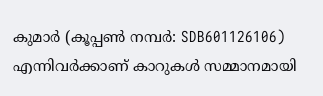കുമാർ (കൂപ്പൺ നമ്പർ: SDB601126106) എന്നിവർക്കാണ് കാറുകൾ സമ്മാനമായി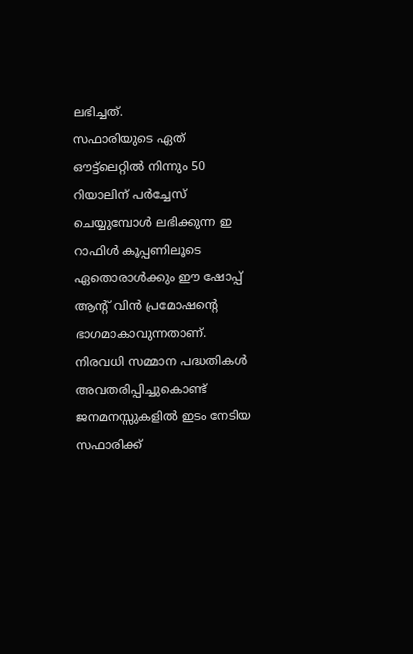ലഭിച്ചത്.
സഫാരിയുടെ ഏത് ഔട്ട്ലെറ്റിൽ നിന്നും 50 റിയാലിന് പർച്ചേസ് ചെയ്യുമ്പോൾ ലഭിക്കുന്ന ഇ റാഫിൾ കൂപ്പണിലൂടെ ഏതൊരാൾക്കും ഈ ഷോപ്പ് ആന്റ് വിൻ പ്രമോഷന്റെ ഭാഗമാകാവുന്നതാണ്.
നിരവധി സമ്മാന പദ്ധതികൾ അവതരിപ്പിച്ചുകൊണ്ട് ജനമനസ്സുകളിൽ ഇടം നേടിയ സഫാരിക്ക്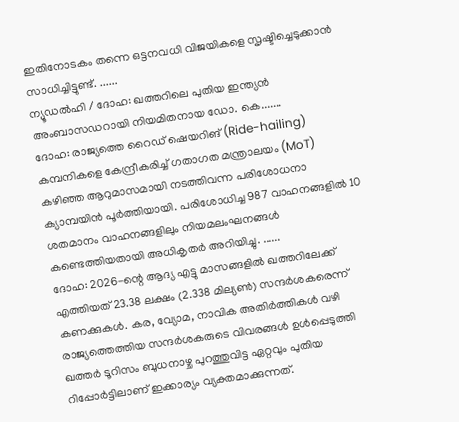ഇതിനോടകം തന്നെ ഒട്ടനവധി വിജയികളെ സൃഷ്ടിച്ചെടുക്കാൻ സാധിച്ചിട്ടുണ്ട്. ......
ന്യൂഡൽഹി / ദോഹ: ഖത്തറിലെ പുതിയ ഇന്ത്യൻ അംബാസഡറായി നിയമിതനായ ഡോ. കെ.......
ദോഹ: രാജ്യത്തെ റൈഡ് ഷെയറിങ് (Ride-hailing) കമ്പനികളെ കേന്ദ്രീകരിച്ച് ഗതാഗത മന്ത്രാലയം (MoT) കഴിഞ്ഞ ആറുമാസമായി നടത്തിവന്ന പരിശോധനാ ക്യാമ്പയിൻ പൂർത്തിയായി. പരിശോധിച്ച 987 വാഹനങ്ങളിൽ 10 ശതമാനം വാഹനങ്ങളിലും നിയമലംഘനങ്ങൾ കണ്ടെത്തിയതായി അധികൃതർ അറിയിച്ചു. ......
ദോഹ: 2026-ന്റെ ആദ്യ എട്ടു മാസങ്ങളിൽ ഖത്തറിലേക്ക് എത്തിയത് 23.38 ലക്ഷം (2.338 മില്യൺ) സന്ദർശകരെന്ന് കണക്കുകൾ. കര, വ്യോമ, നാവിക അതിർത്തികൾ വഴി രാജ്യത്തെത്തിയ സന്ദർശകരുടെ വിവരങ്ങൾ ഉൾപ്പെടുത്തി ഖത്തർ ടൂറിസം ബുധനാഴ്ച പുറത്തുവിട്ട ഏറ്റവും പുതിയ റിപ്പോർട്ടിലാണ് ഇക്കാര്യം വ്യക്തമാക്കുന്നത്.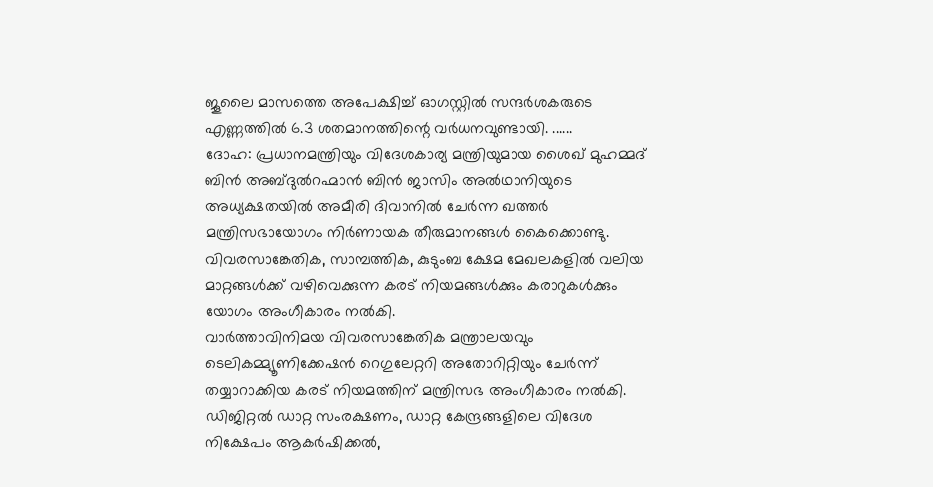ജൂലൈ മാസത്തെ അപേക്ഷിച്ച് ഓഗസ്റ്റിൽ സന്ദർശകരുടെ എണ്ണത്തിൽ 6.3 ശതമാനത്തിന്റെ വർധനവുണ്ടായി. ......
ദോഹ: പ്രധാനമന്ത്രിയും വിദേശകാര്യ മന്ത്രിയുമായ ശൈഖ് മുഹമ്മദ് ബിൻ അബ്ദുൽറഹ്മാൻ ബിൻ ജാസിം അൽഥാനിയുടെ അധ്യക്ഷതയിൽ അമീരി ദിവാനിൽ ചേർന്ന ഖത്തർ മന്ത്രിസഭായോഗം നിർണായക തീരുമാനങ്ങൾ കൈക്കൊണ്ടു.
വിവരസാങ്കേതിക, സാമ്പത്തിക, കുടുംബ ക്ഷേമ മേഖലകളിൽ വലിയ മാറ്റങ്ങൾക്ക് വഴിവെക്കുന്ന കരട് നിയമങ്ങൾക്കും കരാറുകൾക്കും യോഗം അംഗീകാരം നൽകി.
വാർത്താവിനിമയ വിവരസാങ്കേതിക മന്ത്രാലയവും ടെലികമ്മ്യൂണിക്കേഷൻ റെഗുലേറ്ററി അതോറിറ്റിയും ചേർന്ന് തയ്യാറാക്കിയ കരട് നിയമത്തിന് മന്ത്രിസഭ അംഗീകാരം നൽകി. ഡിജിറ്റൽ ഡാറ്റ സംരക്ഷണം, ഡാറ്റ കേന്ദ്രങ്ങളിലെ വിദേശ നിക്ഷേപം ആകർഷിക്കൽ,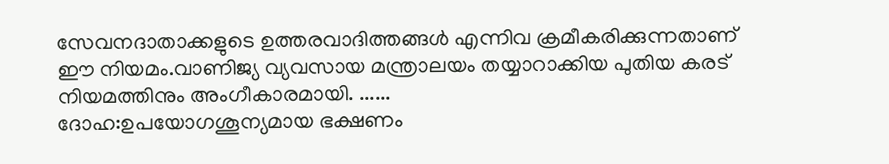സേവനദാതാക്കളുടെ ഉത്തരവാദിത്തങ്ങൾ എന്നിവ ക്രമീകരിക്കുന്നതാണ് ഈ നിയമം.വാണിജ്യ വ്യവസായ മന്ത്രാലയം തയ്യാറാക്കിയ പുതിയ കരട് നിയമത്തിനും അംഗീകാരമായി. ......
ദോഹ:ഉപയോഗശൂന്യമായ ഭക്ഷണം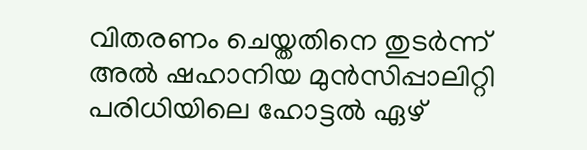വിതരണം ചെയ്തതിനെ തുടർന്ന് അൽ ഷഹാനിയ മുൻസിപ്പാലിറ്റി പരിധിയിലെ ഹോട്ടൽ ഏഴ്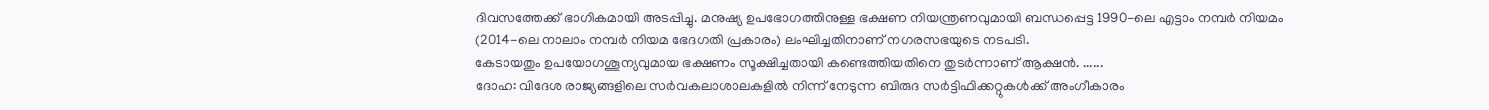ദിവസത്തേക്ക് ഭാഗികമായി അടപ്പിച്ചു. മനുഷ്യ ഉപഭോഗത്തിനുള്ള ഭക്ഷണ നിയന്ത്രണവുമായി ബന്ധപ്പെട്ട 1990-ലെ എട്ടാം നമ്പർ നിയമം (2014-ലെ നാലാം നമ്പർ നിയമ ഭേദഗതി പ്രകാരം) ലംഘിച്ചതിനാണ് നഗരസഭയുടെ നടപടി.
കേടായതും ഉപയോഗശൂന്യവുമായ ഭക്ഷണം സൂക്ഷിച്ചതായി കണ്ടെത്തിയതിനെ തുടർന്നാണ് ആക്ഷൻ. ......
ദോഹ: വിദേശ രാജ്യങ്ങളിലെ സർവകലാശാലകളിൽ നിന്ന് നേടുന്ന ബിരുദ സർട്ടിഫിക്കറ്റുകൾക്ക് അംഗീകാരം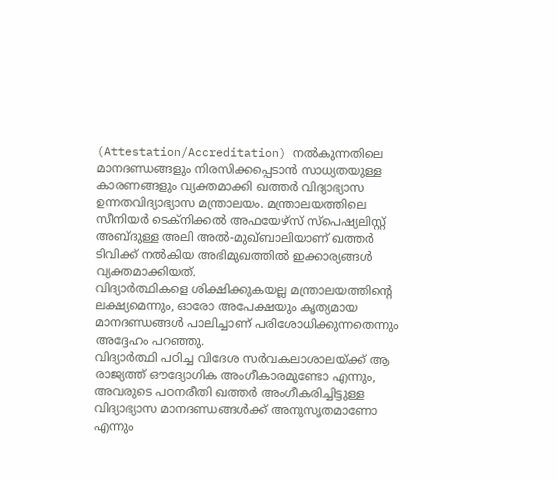(Attestation/Accreditation) നൽകുന്നതിലെ മാനദണ്ഡങ്ങളും നിരസിക്കപ്പെടാൻ സാധ്യതയുള്ള കാരണങ്ങളും വ്യക്തമാക്കി ഖത്തർ വിദ്യാഭ്യാസ ഉന്നതവിദ്യാഭ്യാസ മന്ത്രാലയം. മന്ത്രാലയത്തിലെ സീനിയർ ടെക്നിക്കൽ അഫയേഴ്സ് സ്പെഷ്യലിസ്റ്റ് അബ്ദുള്ള അലി അൽ-മുഖ്ബാലിയാണ് ഖത്തർ ടിവിക്ക് നൽകിയ അഭിമുഖത്തിൽ ഇക്കാര്യങ്ങൾ വ്യക്തമാക്കിയത്.
വിദ്യാർത്ഥികളെ ശിക്ഷിക്കുകയല്ല മന്ത്രാലയത്തിന്റെ ലക്ഷ്യമെന്നും, ഓരോ അപേക്ഷയും കൃത്യമായ മാനദണ്ഡങ്ങൾ പാലിച്ചാണ് പരിശോധിക്കുന്നതെന്നും അദ്ദേഹം പറഞ്ഞു.
വിദ്യാർത്ഥി പഠിച്ച വിദേശ സർവകലാശാലയ്ക്ക് ആ രാജ്യത്ത് ഔദ്യോഗിക അംഗീകാരമുണ്ടോ എന്നും, അവരുടെ പഠനരീതി ഖത്തർ അംഗീകരിച്ചിട്ടുള്ള വിദ്യാഭ്യാസ മാനദണ്ഡങ്ങൾക്ക് അനുസൃതമാണോ എന്നും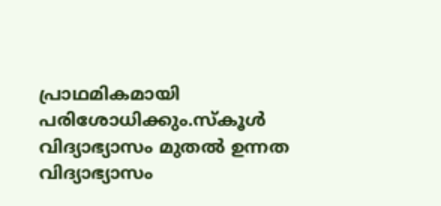പ്രാഥമികമായി പരിശോധിക്കും.സ്കൂൾ വിദ്യാഭ്യാസം മുതൽ ഉന്നത വിദ്യാഭ്യാസം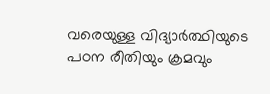വരെയുള്ള വിദ്യാർത്ഥിയുടെ പഠന രീതിയും ക്രമവും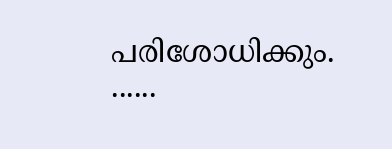പരിശോധിക്കും. ......